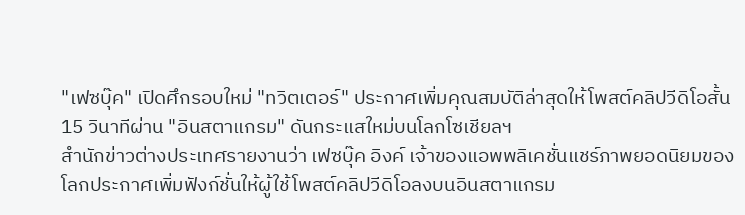"เฟซบุ๊ค" เปิดศึกรอบใหม่ "ทวิตเตอร์" ประกาศเพิ่มคุณสมบัติล่าสุดให้โพสต์คลิปวีดิโอสั้น 15 วินาทีผ่าน "อินสตาแกรม" ดันกระแสใหม่บนโลกโซเชียลฯ
สำนักข่าวต่างประเทศรายงานว่า เฟซบุ๊ค อิงค์ เจ้าของแอพพลิเคชั่นแชร์ภาพยอดนิยมของโลกประกาศเพิ่มฟังก์ชั่นให้ผู้ใช้โพสต์คลิปวีดิโอลงบนอินสตาแกรม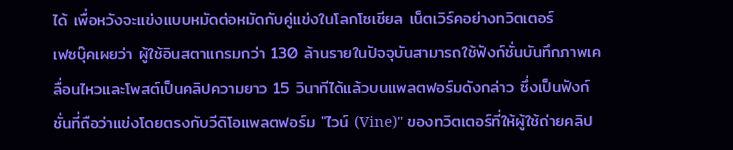ได้ เพื่อหวังจะแข่งแบบหมัดต่อหมัดกับคู่แข่งในโลกโซเชียล เน็ตเวิร์คอย่างทวิตเตอร์
เฟซบุ๊คเผยว่า ผู้ใช้อินสตาแกรมกว่า 130 ล้านรายในปัจจุบันสามารถใช้ฟังก์ชั่นบันทึกภาพเคลื่อนไหวและโพสต์เป็นคลิปความยาว 15 วินาทีได้แล้วบนแพลตฟอร์มดังกล่าว ซึ่งเป็นฟังก์ชั่นที่ถือว่าแข่งโดยตรงกับวีดิโอแพลตฟอร์ม "ไวน์ (Vine)" ของทวิตเตอร์ที่ให้ผู้ใช้ถ่ายคลิป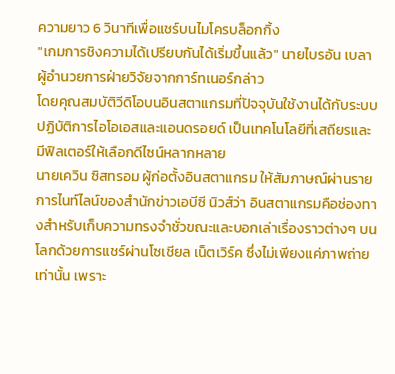ความยาว 6 วินาทีเพื่อแชร์บนไมโครบล็อกกิ้ง
"เกมการชิงความได้เปรียบกันได้เริ่มขึ้นแล้ว" นายไบรอัน เบลา ผู้อำนวยการฝ่ายวิจัยจากการ์ทเนอร์กล่าว
โดยคุณสมบัติวีดิโอบนอินสตาแกรมที่ปัจจุบันใช้งานได้กับระบบปฏิบัติการไอโอเอสและแอนดรอยด์ เป็นเทคโนโลยีที่เสถียรและมีฟิลเตอร์ให้เลือกดีไซน์หลากหลาย
นายเควิน ซิสทรอม ผู้ก่อตั้งอินสตาแกรม ให้สัมภาษณ์ผ่านรายการไนท์ไลน์ของสำนักข่าวเอบีซี นิวส์ว่า อินสตาแกรมคือช่องทางสำหรับเก็บความทรงจำชั่วขณะและบอกเล่าเรื่องราวต่างๆ บนโลกด้วยการแชร์ผ่านโซเชียล เน็ตเวิร์ค ซึ่งไม่เพียงแค่ภาพถ่ายเท่านั้น เพราะ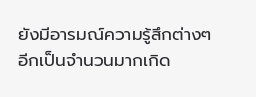ยังมีอารมณ์ความรู้สึกต่างๆ อีกเป็นจำนวนมากเกิด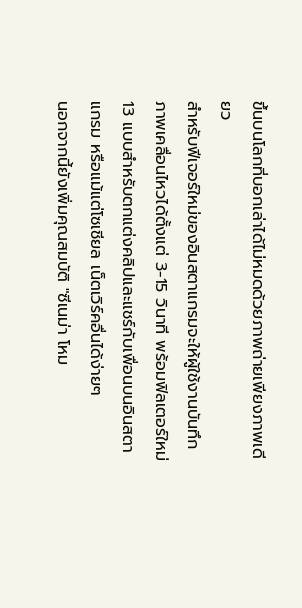ขึ้นบนโลกที่บอกเล่าได้ไม่หมดด้วยภาพถ่ายเพียงภาพเดียว
สำหรับฟีเจอร์ใหม่ของอินสตาแกรมจะให้ผู้ใช้งานบันทึกภาพเคลื่อนไหวได้ตั้งแต่ 3-15 วินาที พร้อมฟิลเตอร์ใหม่ 13 แบบสำหรับตกแต่งคลิปและแชร์กับเพื่อนบนอินสตาแกรม หรือแม้แต่โซเชียล เน็ตเวิร์คอื่นได้ง่ายๆ
นอกจากนี้ยังเพิ่มคุณสมบัติ "ซีเนม่า โหม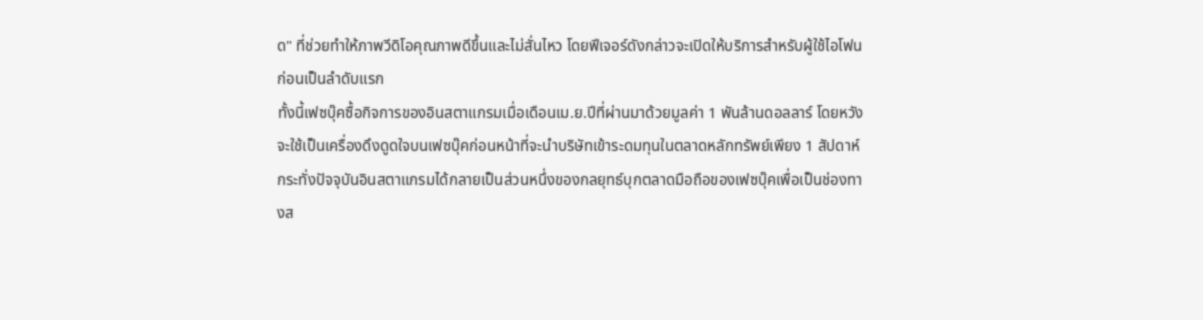ด" ที่ช่วยทำให้ภาพวีดิโอคุณภาพดีขึ้นและไม่สั่นไหว โดยฟีเจอร์ดังกล่าวจะเปิดให้บริการสำหรับผู้ใช้ไอโฟนก่อนเป็นลำดับแรก
ทั้งนี้เฟซบุ๊คซื้อกิจการของอินสตาแกรมเมื่อเดือนเม.ย.ปีที่ผ่านมาด้วยมูลค่า 1 พันล้านดอลลาร์ โดยหวังจะใช้เป็นเครื่องดึงดูดใจบนเฟซบุ๊คก่อนหน้าที่จะนำบริษัทเข้าระดมทุนในตลาดหลักทรัพย์เพียง 1 สัปดาห์
กระทั่งปัจจุบันอินสตาแกรมได้กลายเป็นส่วนหนึ่งของกลยุทธ์บุกตลาดมือถือของเฟซบุ๊คเพื่อเป็นช่องทางส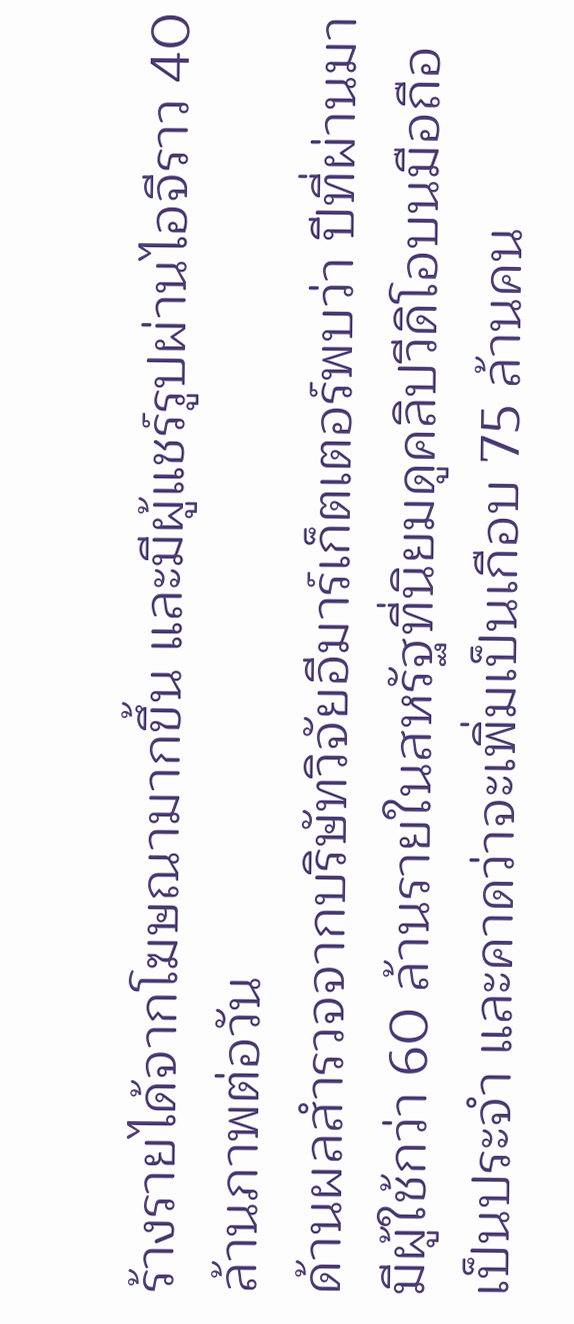ร้างรายได้จากโฆษณามากขึ้น และมีผู้แชร์รูปผ่านไอจีราว 40 ล้านภาพต่อวัน
ด้านผลสำรวจจากบริษัทวิจัยอีมาร์เก็ตเตอร์พบว่า ปีที่ผ่านมามีผู้ใช้กว่า 60 ล้านรายในสหรัฐที่นิยมดูคลิปวีดิโอบนมือถือเป็นประจำ และคาดว่าจะเพิ่มเป็นเกือบ 75 ล้านคน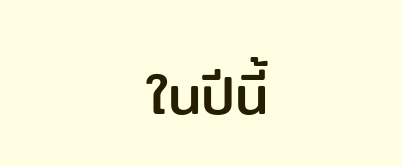ในปีนี้